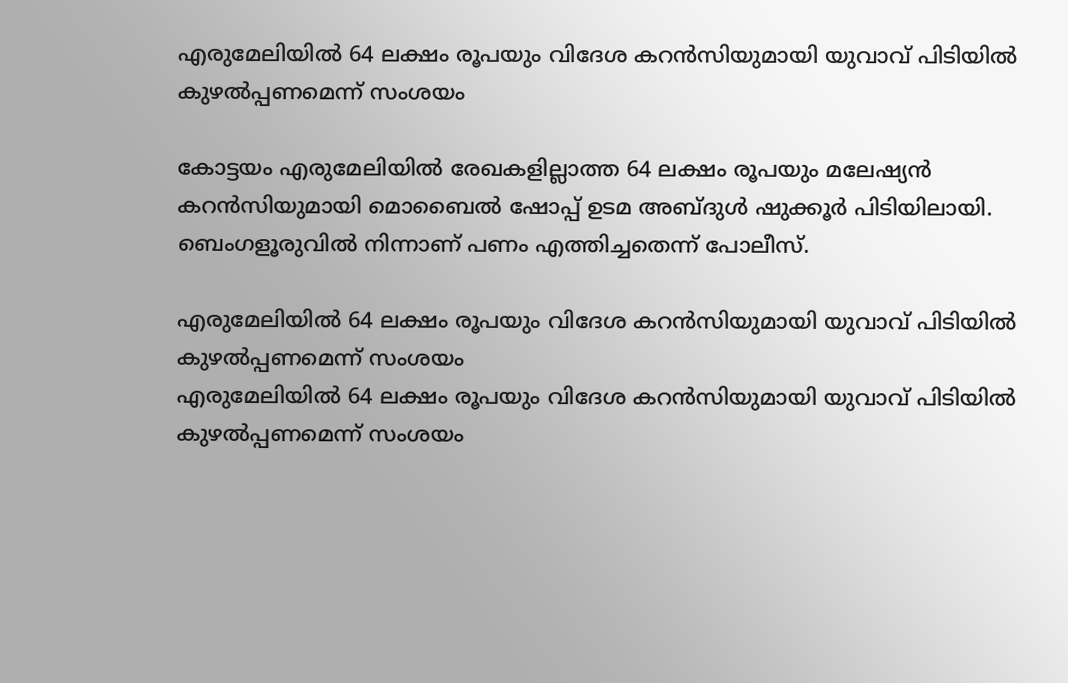എരുമേലിയിൽ 64 ലക്ഷം രൂപയും വിദേശ കറൻസിയുമായി യുവാവ് പിടിയിൽ കുഴൽപ്പണമെന്ന് സംശയം

കോട്ടയം എരുമേലിയിൽ രേഖകളില്ലാത്ത 64 ലക്ഷം രൂപയും മലേഷ്യൻ കറൻസിയുമായി മൊബൈൽ ഷോപ്പ് ഉടമ അബ്ദുൾ ഷുക്കൂർ പിടിയിലായി. ബെംഗളൂരുവിൽ നിന്നാണ് പണം എത്തിച്ചതെന്ന് പോലീസ്.

എരുമേലിയിൽ 64 ലക്ഷം രൂപയും വിദേശ കറൻസിയുമായി യുവാവ് പിടിയിൽ കുഴൽപ്പണമെന്ന് സംശയം
എരുമേലിയിൽ 64 ലക്ഷം രൂപയും വിദേശ കറൻസിയുമായി യുവാവ് പിടിയിൽ കുഴൽപ്പണമെന്ന് സംശയം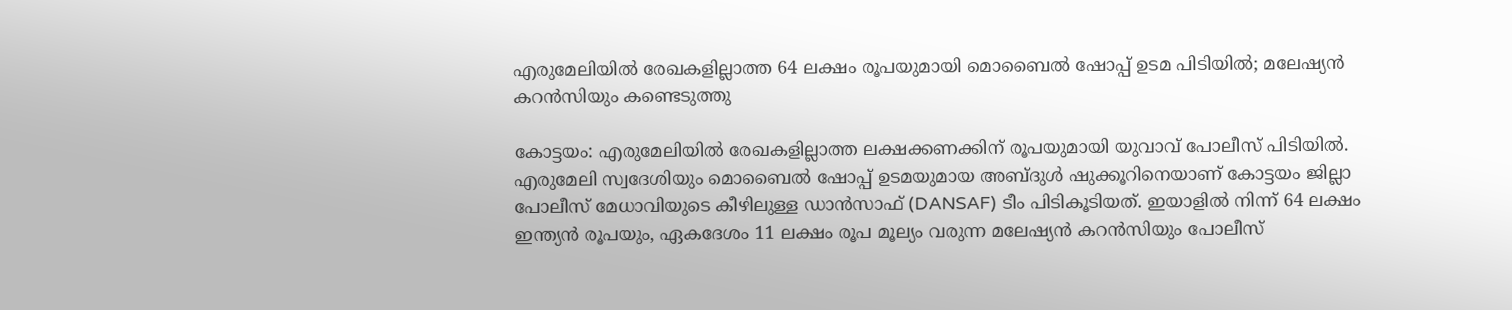എരുമേലിയിൽ രേഖകളില്ലാത്ത 64 ലക്ഷം രൂപയുമായി മൊബൈൽ ഷോപ്പ് ഉടമ പിടിയിൽ; മലേഷ്യൻ കറൻസിയും കണ്ടെടുത്തു

കോട്ടയം: എരുമേലിയിൽ രേഖകളില്ലാത്ത ലക്ഷക്കണക്കിന് രൂപയുമായി യുവാവ് പോലീസ് പിടിയിൽ. എരുമേലി സ്വദേശിയും മൊബൈൽ ഷോപ്പ് ഉടമയുമായ അബ്ദുൾ ഷുക്കൂറിനെയാണ് കോട്ടയം ജില്ലാ പോലീസ് മേധാവിയുടെ കീഴിലുള്ള ഡാൻസാഫ് (DANSAF) ടീം പിടികൂടിയത്. ഇയാളിൽ നിന്ന് 64 ലക്ഷം ഇന്ത്യൻ രൂപയും, ഏകദേശം 11 ലക്ഷം രൂപ മൂല്യം വരുന്ന മലേഷ്യൻ കറൻസിയും പോലീസ്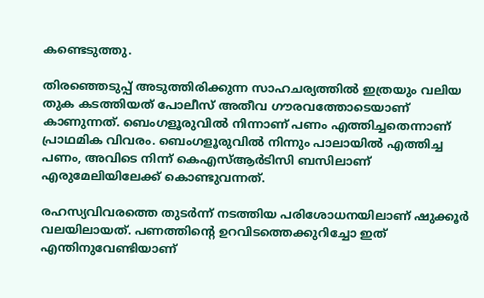കണ്ടെടുത്തു.

തിരഞ്ഞെടുപ്പ് അടുത്തിരിക്കുന്ന സാഹചര്യത്തിൽ ഇത്രയും വലിയ തുക കടത്തിയത് പോലീസ് അതീവ ഗൗരവത്തോടെയാണ് കാണുന്നത്. ബെംഗളൂരുവിൽ നിന്നാണ് പണം എത്തിച്ചതെന്നാണ് പ്രാഥമിക വിവരം. ബെംഗളൂരുവിൽ നിന്നും പാലായിൽ എത്തിച്ച പണം, അവിടെ നിന്ന് കെഎസ്ആർടിസി ബസിലാണ് എരുമേലിയിലേക്ക് കൊണ്ടുവന്നത്.

രഹസ്യവിവരത്തെ തുടർന്ന് നടത്തിയ പരിശോധനയിലാണ് ഷുക്കൂർ വലയിലായത്. പണത്തിന്റെ ഉറവിടത്തെക്കുറിച്ചോ ഇത് എന്തിനുവേണ്ടിയാണ്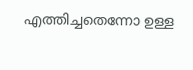എത്തിച്ചതെന്നോ ഉള്ള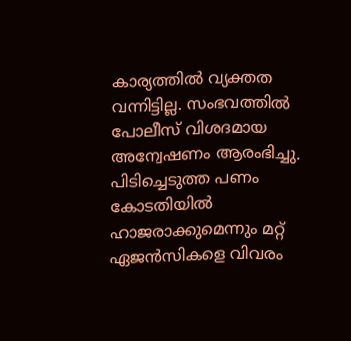കാര്യത്തിൽ വ്യക്തത വന്നിട്ടില്ല. സംഭവത്തിൽ പോലീസ് വിശദമായ അന്വേഷണം ആരംഭിച്ചു. പിടിച്ചെടുത്ത പണം കോടതിയിൽ ഹാജരാക്കുമെന്നും മറ്റ് ഏജൻസികളെ വിവരം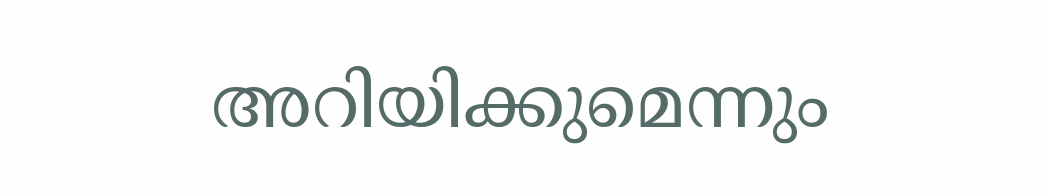അറിയിക്കുമെന്നും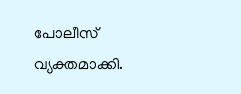പോലീസ് വ്യക്തമാക്കി.